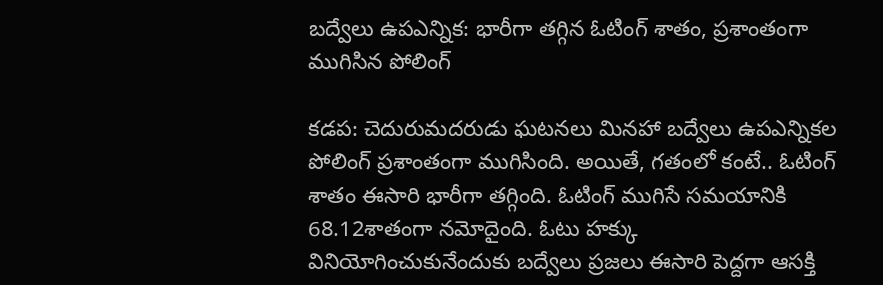బద్వేలు ఉపఎన్నిక: భారీగా తగ్గిన ఓటింగ్ శాతం, ప్రశాంతంగా ముగిసిన పోలింగ్

కడప: చెదురుమదరుడు ఘటనలు మినహా బద్వేలు ఉపఎన్నికల పోలింగ్ ప్రశాంతంగా ముగిసింది. అయితే, గతంలో కంటే.. ఓటింగ్‌ శాతం ఈసారి భారీగా తగ్గింది. ఓటింగ్‌ ముగిసే సమయానికి 68.12శాతంగా నమోదైంది. ఓటు హక్కు వినియోగించుకునేందుకు బద్వేలు ప్రజలు ఈసారి పెద్దగా ఆసక్తి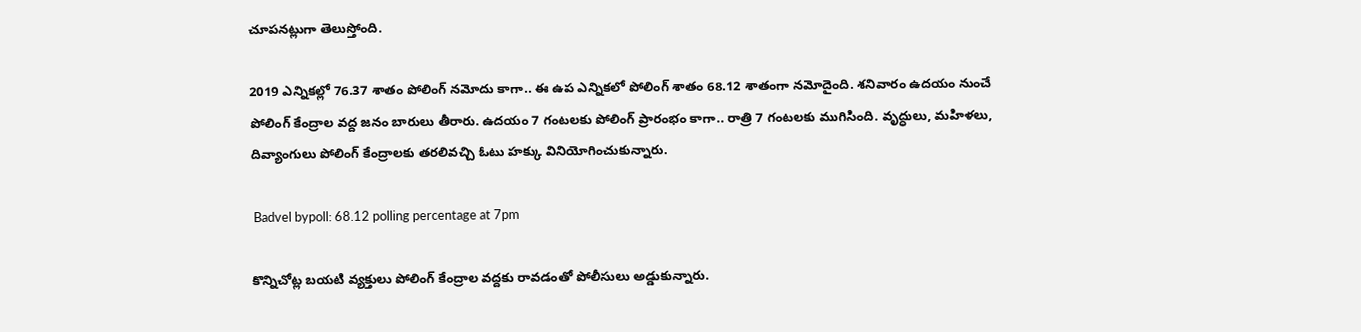చూపనట్లుగా తెలుస్తోంది.

2019 ఎన్నికల్లో 76.37 శాతం పోలింగ్‌ నమోదు కాగా.. ఈ ఉప ఎన్నికలో పోలింగ్ శాతం 68.12 శాతంగా నమోదైంది. శనివారం ఉదయం నుంచే పోలింగ్ కేంద్రాల వద్ద జనం బారులు తీరారు. ఉదయం 7 గంటలకు పోలింగ్ ప్రారంభం కాగా.. రాత్రి 7 గంటలకు ముగిసింది. వృద్ధులు, మహిళలు, దివ్యాంగులు పోలింగ్ కేంద్రాలకు తరలివచ్చి ఓటు హక్కు వినియోగించుకున్నారు.

 Badvel bypoll: 68.12 polling percentage at 7pm

కొన్నిచోట్ల బయటి వ్యక్తులు పోలింగ్‌ కేంద్రాల వద్దకు రావడంతో పోలీసులు అడ్డుకున్నారు.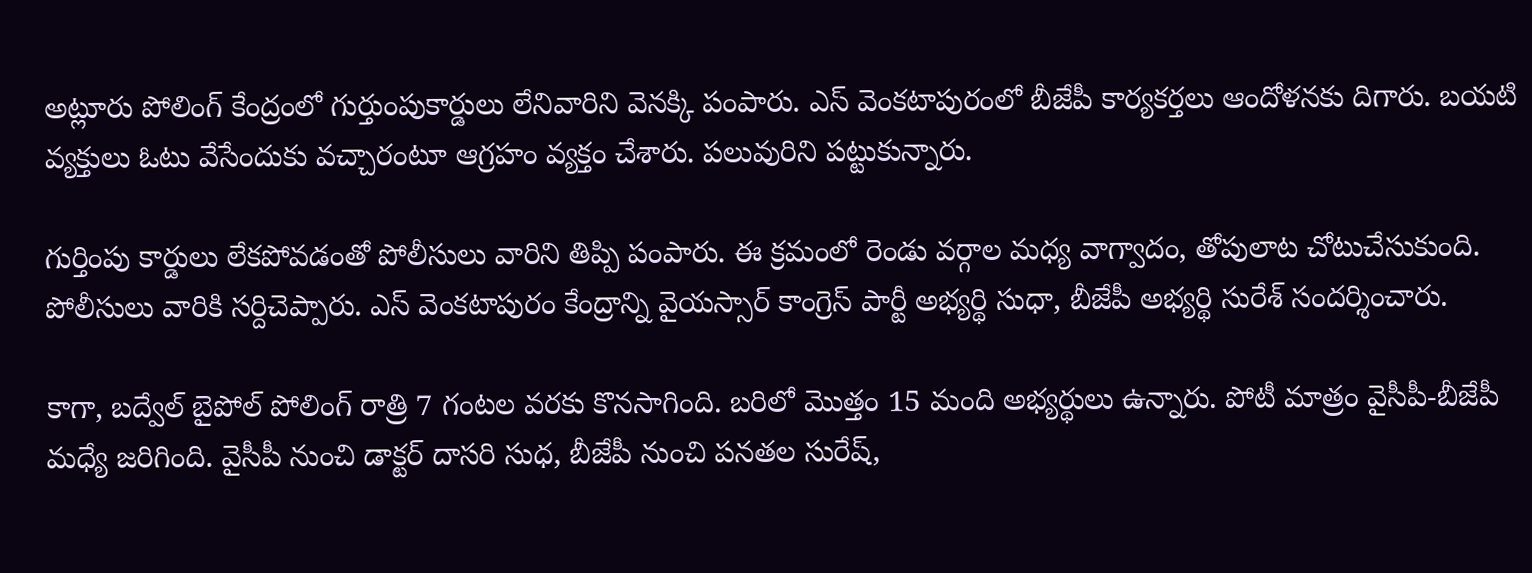అట్లూరు పోలింగ్ కేంద్రంలో గుర్తుంపుకార్డులు లేనివారిని వెనక్కి పంపారు. ఎస్ వెంకటాపురంలో బీజేపీ కార్యకర్తలు ఆందోళనకు దిగారు. బయటి వ్యక్తులు ఓటు వేసేందుకు వచ్చారంటూ ఆగ్రహం వ్యక్తం చేశారు. పలువురిని పట్టుకున్నారు.

గుర్తింపు కార్డులు లేకపోవడంతో పోలీసులు వారిని తిప్పి పంపారు. ఈ క్రమంలో రెండు వర్గాల మధ్య వాగ్వాదం, తోపులాట చోటుచేసుకుంది. పోలీసులు వారికి సర్దిచెప్పారు. ఎస్ వెంకటాపురం కేంద్రాన్ని వైయస్సార్ కాంగ్రెస్ పార్టీ అభ్యర్థి సుధా, బీజేపీ అభ్యర్థి సురేశ్‌ సందర్శించారు.

కాగా, బద్వేల్‌ బైపోల్‌ పోలింగ్‌ రాత్రి 7 గంటల వరకు కొనసాగింది. బరిలో మొత్తం 15 మంది అభ్యర్థులు ఉన్నారు. పోటీ మాత్రం వైసీపీ-బీజేపీ మధ్యే జరిగింది. వైసీపీ నుంచి డాక్టర్‌ దాసరి సుధ, బీజేపీ నుంచి పనతల సురేష్‌,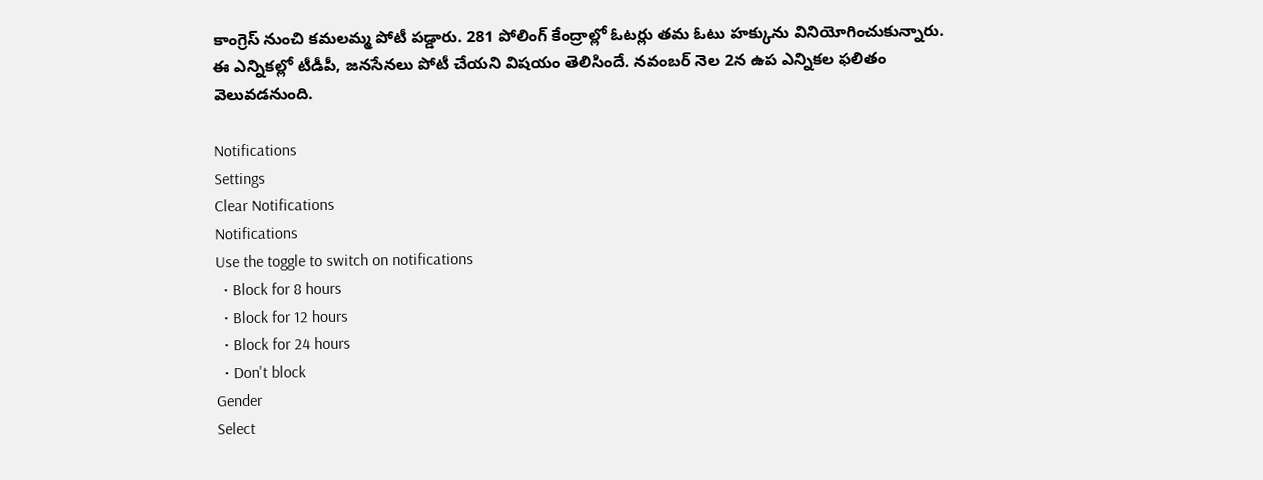కాంగ్రెస్‌ నుంచి కమలమ్మ పోటీ పడ్డారు. 281 పోలింగ్‌ కేంద్రాల్లో ఓటర్లు తమ ఓటు హక్కును వినియోగించుకున్నారు. ఈ ఎన్నికల్లో టీడీపీ, జనసేనలు పోటీ చేయని విషయం తెలిసిందే. నవంబర్ నెల 2న ఉప ఎన్నికల ఫలితం వెలువడనుంది.

Notifications
Settings
Clear Notifications
Notifications
Use the toggle to switch on notifications
  • Block for 8 hours
  • Block for 12 hours
  • Block for 24 hours
  • Don't block
Gender
Select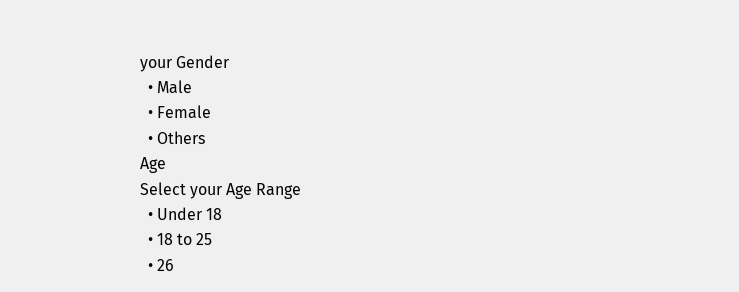your Gender
  • Male
  • Female
  • Others
Age
Select your Age Range
  • Under 18
  • 18 to 25
  • 26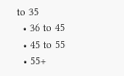to 35
  • 36 to 45
  • 45 to 55
  • 55+